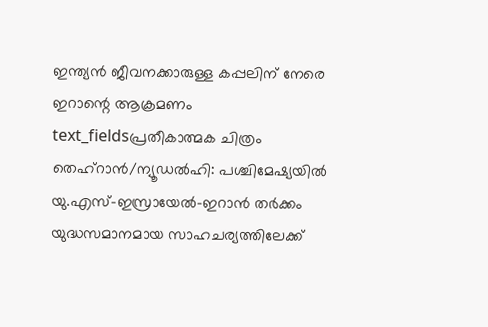ഇന്ത്യൻ ജീവനക്കാരുള്ള കപ്പലിന് നേരെ ഇറാന്റെ ആക്രമണം
text_fieldsപ്രതീകാത്മക ചിത്രം
തെഹ്റാൻ/ന്യൂഡൽഹി: പശ്ചിമേഷ്യയിൽ യു.എസ്-ഇസ്രായേൽ-ഇറാൻ തർക്കം യുദ്ധസമാനമായ സാഹചര്യത്തിലേക്ക്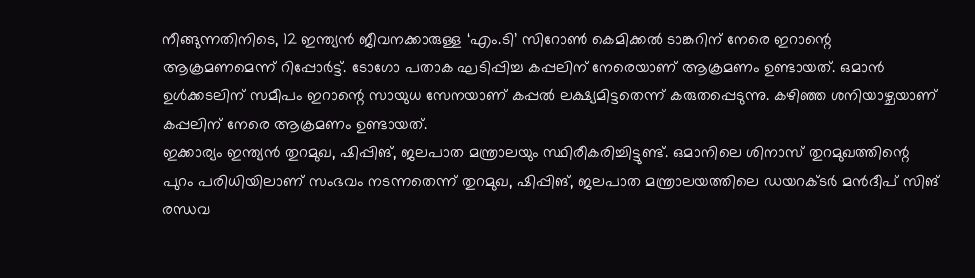നീങ്ങുന്നതിനിടെ, 12 ഇന്ത്യൻ ജീവനക്കാരുള്ള ‘എം.ടി’ സിറോൺ കെമിക്കൽ ടാങ്കറിന് നേരെ ഇറാന്റെ ആക്രമണമെന്ന് റിപ്പോർട്ട്. ടോഗോ പതാക ഘടിപ്പിച്ച കപ്പലിന് നേരെയാണ് ആക്രമണം ഉണ്ടായത്. ഒമാൻ ഉൾക്കടലിന് സമീപം ഇറാന്റെ സായുധ സേനയാണ് കപ്പൽ ലക്ഷ്യമിട്ടതെന്ന് കരുതപ്പെടുന്നു. കഴിഞ്ഞ ശനിയാഴ്ചയാണ് കപ്പലിന് നേരെ ആക്രമണം ഉണ്ടായത്.
ഇക്കാര്യം ഇന്ത്യൻ തുറമുഖ, ഷിപ്പിങ്, ജലപാത മന്ത്രാലയും സ്ഥിരീകരിച്ചിട്ടുണ്ട്. ഒമാനിലെ ശിനാസ് തുറമുഖത്തിന്റെ പുറം പരിധിയിലാണ് സംഭവം നടന്നതെന്ന് തുറമുഖ, ഷിപ്പിങ്, ജലപാത മന്ത്രാലയത്തിലെ ഡയറക്ടർ മൻദീപ് സിങ് രന്ധവ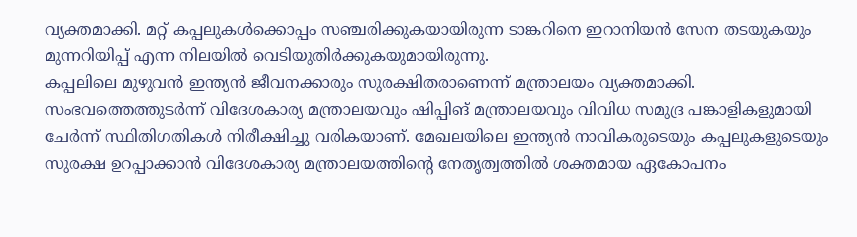വ്യക്തമാക്കി. മറ്റ് കപ്പലുകൾക്കൊപ്പം സഞ്ചരിക്കുകയായിരുന്ന ടാങ്കറിനെ ഇറാനിയൻ സേന തടയുകയും മുന്നറിയിപ്പ് എന്ന നിലയിൽ വെടിയുതിർക്കുകയുമായിരുന്നു.
കപ്പലിലെ മുഴുവൻ ഇന്ത്യൻ ജീവനക്കാരും സുരക്ഷിതരാണെന്ന് മന്ത്രാലയം വ്യക്തമാക്കി. സംഭവത്തെത്തുടർന്ന് വിദേശകാര്യ മന്ത്രാലയവും ഷിപ്പിങ് മന്ത്രാലയവും വിവിധ സമുദ്ര പങ്കാളികളുമായി ചേർന്ന് സ്ഥിതിഗതികൾ നിരീക്ഷിച്ചു വരികയാണ്. മേഖലയിലെ ഇന്ത്യൻ നാവികരുടെയും കപ്പലുകളുടെയും സുരക്ഷ ഉറപ്പാക്കാൻ വിദേശകാര്യ മന്ത്രാലയത്തിന്റെ നേതൃത്വത്തിൽ ശക്തമായ ഏകോപനം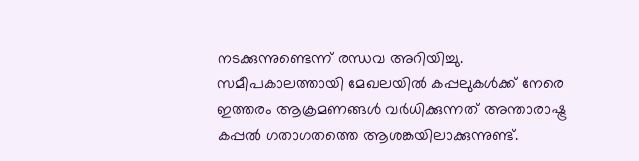നടക്കുന്നുണ്ടെന്ന് രന്ധവ അറിയിച്ചു.
സമീപകാലത്തായി മേഖലയിൽ കപ്പലുകൾക്ക് നേരെ ഇത്തരം ആക്രമണങ്ങൾ വർധിക്കുന്നത് അന്താരാഷ്ട്ര കപ്പൽ ഗതാഗതത്തെ ആശങ്കയിലാക്കുന്നുണ്ട്.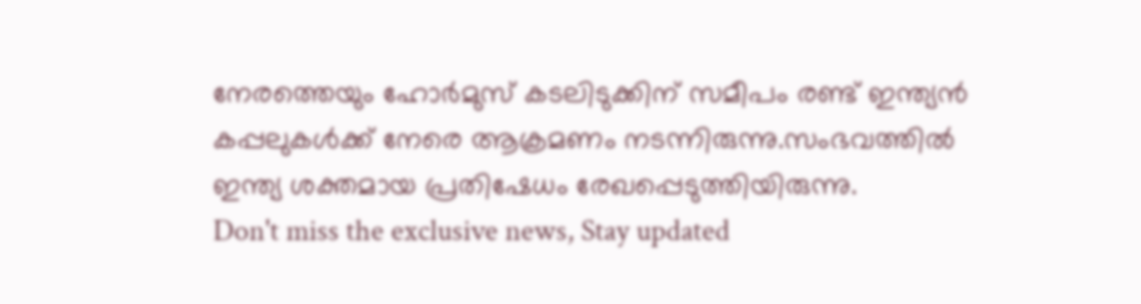നേരത്തെയും ഹോർമുസ് കടലിടുക്കിന് സമീപം രണ്ട് ഇന്ത്യൻ കപ്പലുകൾക്ക് നേരെ ആക്രമണം നടന്നിരുന്നു.സംഭവത്തിൽ ഇന്ത്യ ശക്തമായ പ്രതിഷേധം രേഖപ്പെടുത്തിയിരുന്നു.
Don't miss the exclusive news, Stay updated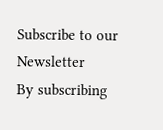Subscribe to our Newsletter
By subscribing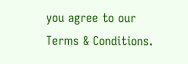you agree to our Terms & Conditions.